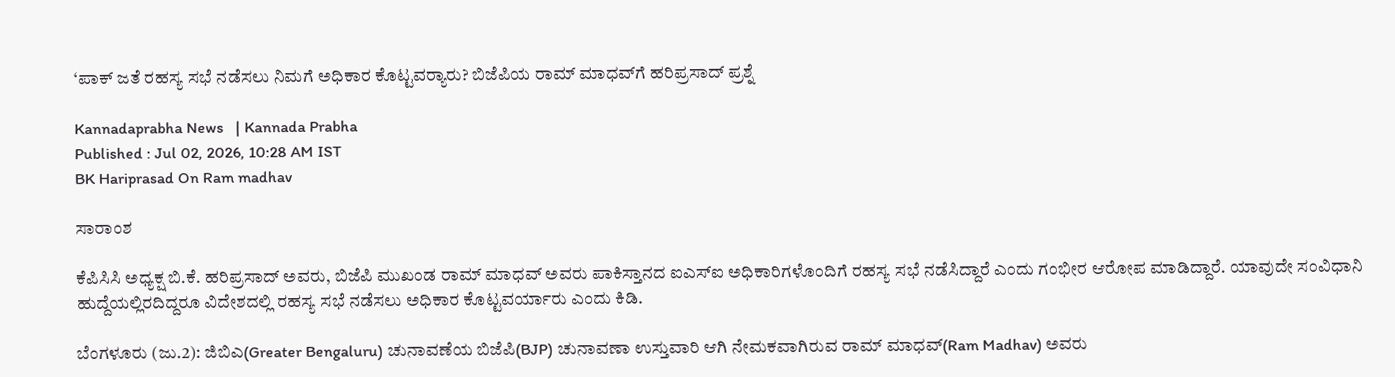‘ಪಾಕ್‌ ಜತೆ ರಹಸ್ಯ ಸಭೆ ನಡೆಸಲು ನಿಮಗೆ ಅಧಿಕಾರ ಕೊಟ್ಟವರ್‍ಯಾರು? ಬಿಜೆಪಿಯ ರಾಮ್‌ ಮಾಧವ್‌ಗೆ ಹರಿಪ್ರಸಾದ್‌ ಪ್ರಶ್ನೆ

Kannadaprabha News   | Kannada Prabha
Published : Jul 02, 2026, 10:28 AM IST
BK Hariprasad On Ram madhav

ಸಾರಾಂಶ

ಕೆಪಿಸಿಸಿ ಅಧ್ಯಕ್ಷ ಬಿ.ಕೆ. ಹರಿಪ್ರಸಾದ್ ಅವರು, ಬಿಜೆಪಿ ಮುಖಂಡ ರಾಮ್ ಮಾಧವ್ ಅವರು ಪಾಕಿಸ್ತಾನದ ಐಎಸ್‌ಐ ಅಧಿಕಾರಿಗಳೊಂದಿಗೆ ರಹಸ್ಯ ಸಭೆ ನಡೆಸಿದ್ದಾರೆ ಎಂದು ಗಂಭೀರ ಆರೋಪ ಮಾಡಿದ್ದಾರೆ. ಯಾವುದೇ ಸಂವಿಧಾನಿ ಹುದ್ದೆಯಲ್ಲಿರದಿದ್ದರೂ ವಿದೇಶದಲ್ಲಿ ರಹಸ್ಯ ಸಭೆ ನಡೆಸಲು ಅಧಿಕಾರ ಕೊಟ್ಟವರ್ಯಾರು ಎಂದು ಕಿಡಿ.

ಬೆಂಗಳೂರು (ಜು.2): ಜಿಬಿಎ(Greater Bengaluru) ಚುನಾವಣೆಯ ಬಿಜೆಪಿ(BJP) ಚುನಾವಣಾ ಉಸ್ತುವಾರಿ ಆಗಿ ನೇಮಕವಾಗಿರುವ ರಾಮ್‌ ಮಾಧವ್‌(Ram Madhav) ಅವರು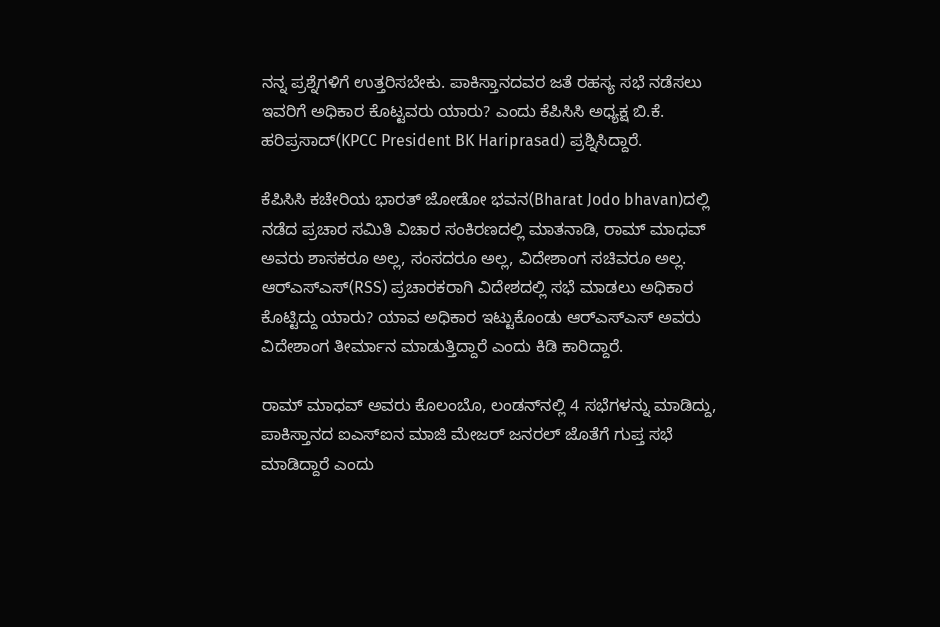ನನ್ನ ಪ್ರಶ್ನೆಗಳಿಗೆ ಉತ್ತರಿಸಬೇಕು. ಪಾಕಿಸ್ತಾನದವರ ಜತೆ ರಹಸ್ಯ ಸಭೆ ನಡೆಸಲು ಇವರಿಗೆ ಅಧಿಕಾರ ಕೊಟ್ಟವರು ಯಾರು? ಎಂದು ಕೆಪಿಸಿಸಿ ಅಧ್ಯಕ್ಷ ಬಿ.ಕೆ. ಹರಿಪ್ರಸಾದ್‌(KPCC President BK Hariprasad) ಪ್ರಶ್ನಿಸಿದ್ದಾರೆ.

ಕೆಪಿಸಿಸಿ ಕಚೇರಿಯ ಭಾರತ್‌ ಜೋಡೋ ಭವನ(Bharat Jodo bhavan)ದಲ್ಲಿ ನಡೆದ ಪ್ರಚಾರ ಸಮಿತಿ ವಿಚಾರ ಸಂಕಿರಣದಲ್ಲಿ ಮಾತನಾಡಿ, ರಾಮ್‌ ಮಾಧವ್‌ ಅವರು ಶಾಸಕರೂ ಅಲ್ಲ, ಸಂಸದರೂ ಅಲ್ಲ, ವಿದೇಶಾಂಗ ಸಚಿವರೂ ಅಲ್ಲ. ಆರ್‌ಎಸ್ಎಸ್(RSS) ಪ್ರಚಾರಕರಾಗಿ ವಿದೇಶದಲ್ಲಿ ಸಭೆ ಮಾಡಲು ಅಧಿಕಾರ ಕೊಟ್ಟಿದ್ದು ಯಾರು? ಯಾವ ಅಧಿಕಾರ ಇಟ್ಟುಕೊಂಡು ಆರ್‌ಎಸ್‌ಎಸ್‌ ಅವರು ವಿದೇಶಾಂಗ ತೀರ್ಮಾನ ಮಾಡುತ್ತಿದ್ದಾರೆ ಎಂದು ಕಿಡಿ ಕಾರಿದ್ದಾರೆ.

ರಾಮ್‌ ಮಾಧವ್‌ ಅವರು ಕೊಲಂಬೊ, ಲಂಡನ್‌ನಲ್ಲಿ 4 ಸಭೆಗಳನ್ನು ಮಾಡಿದ್ದು, ಪಾಕಿಸ್ತಾನದ ಐಎಸ್ಐನ ಮಾಜಿ ಮೇಜರ್ ಜನರಲ್ ಜೊತೆಗೆ ಗುಪ್ತ ಸಭೆ ಮಾಡಿದ್ದಾರೆ ಎಂದು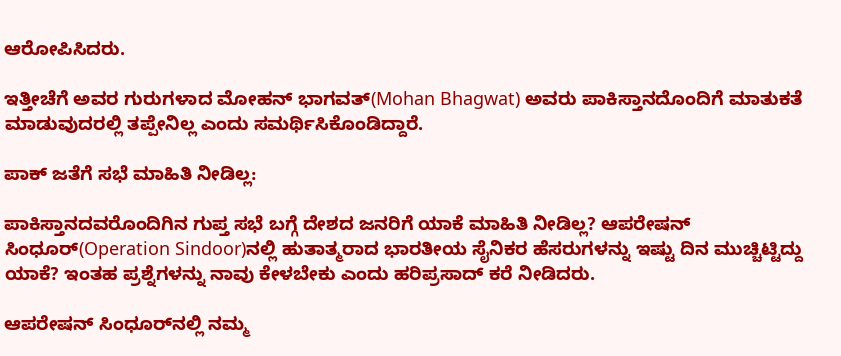ಆರೋಪಿಸಿದರು.

ಇತ್ತೀಚೆಗೆ ಅವರ ಗುರುಗಳಾದ ಮೋಹನ್ ಭಾಗವತ್(Mohan Bhagwat) ಅವರು ಪಾಕಿಸ್ತಾನದೊಂದಿಗೆ ಮಾತುಕತೆ ಮಾಡುವುದರಲ್ಲಿ ತಪ್ಪೇನಿಲ್ಲ ಎಂದು ಸಮರ್ಥಿಸಿಕೊಂಡಿದ್ದಾರೆ.

ಪಾಕ್‌ ಜತೆಗೆ ಸಭೆ ಮಾಹಿತಿ ನೀಡಿಲ್ಲ:

ಪಾಕಿಸ್ತಾನದವರೊಂದಿಗಿನ ಗುಪ್ತ ಸಭೆ ಬಗ್ಗೆ ದೇಶದ ಜನರಿಗೆ ಯಾಕೆ ಮಾಹಿತಿ ನೀಡಿಲ್ಲ? ಆಪರೇಷನ್ ಸಿಂಧೂರ್‌(Operation Sindoor)ನಲ್ಲಿ ಹುತಾತ್ಮರಾದ ಭಾರತೀಯ ಸೈನಿಕರ ಹೆಸರುಗಳನ್ನು ಇಷ್ಟು ದಿನ ಮುಚ್ಚಿಟ್ಟಿದ್ದು ಯಾಕೆ? ಇಂತಹ ಪ್ರಶ್ನೆಗಳನ್ನು ನಾವು ಕೇಳಬೇಕು ಎಂದು ಹರಿಪ್ರಸಾದ್‌ ಕರೆ ನೀಡಿದರು.

ಆಪರೇಷನ್ ಸಿಂಧೂರ್‌ನಲ್ಲಿ ನಮ್ಮ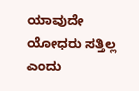ಯಾವುದೇ ಯೋಧರು ಸತ್ತಿಲ್ಲ ಎಂದು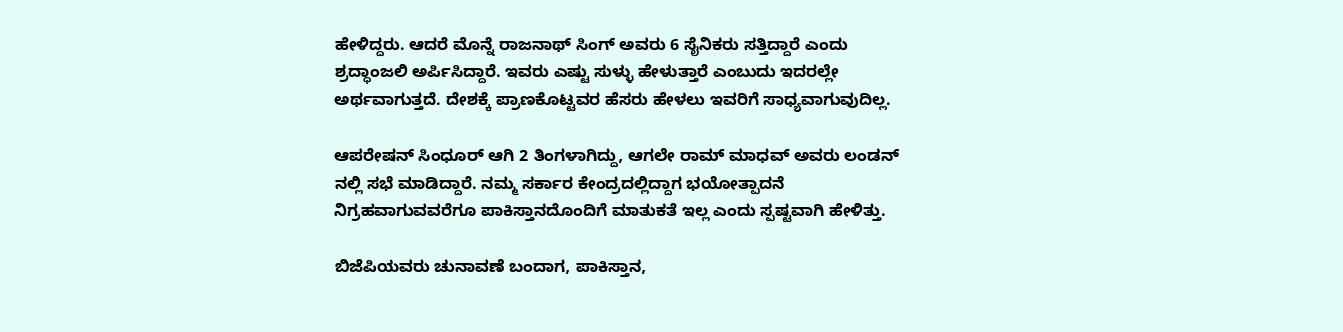ಹೇಳಿದ್ದರು. ಆದರೆ ಮೊನ್ನೆ ರಾಜನಾಥ್ ಸಿಂಗ್ ಅವರು 6 ಸೈನಿಕರು ಸತ್ತಿದ್ದಾರೆ ಎಂದು ಶ್ರದ್ಧಾಂಜಲಿ ಅರ್ಪಿಸಿದ್ದಾರೆ. ಇವರು ಎಷ್ಟು ಸುಳ್ಳು ಹೇಳುತ್ತಾರೆ ಎಂಬುದು ಇದರಲ್ಲೇ ಅರ್ಥವಾಗುತ್ತದೆ. ದೇಶಕ್ಕೆ ಪ್ರಾಣಕೊಟ್ಟವರ ಹೆಸರು ಹೇಳಲು ಇವರಿಗೆ ಸಾಧ್ಯವಾಗುವುದಿಲ್ಲ.

ಆಪರೇಷನ್ ಸಿಂಧೂರ್ ಆಗಿ 2 ತಿಂಗಳಾಗಿದ್ದು, ಆಗಲೇ ರಾಮ್ ಮಾಧವ್ ಅವರು ಲಂಡನ್ ನಲ್ಲಿ ಸಭೆ ಮಾಡಿದ್ದಾರೆ. ನಮ್ಮ ಸರ್ಕಾರ ಕೇಂದ್ರದಲ್ಲಿದ್ದಾಗ ಭಯೋತ್ಪಾದನೆ ನಿಗ್ರಹವಾಗುವವರೆಗೂ ಪಾಕಿಸ್ತಾನದೊಂದಿಗೆ ಮಾತುಕತೆ ಇಲ್ಲ ಎಂದು ಸ್ಪಷ್ಟವಾಗಿ ಹೇಳಿತ್ತು.

ಬಿಜೆಪಿಯವರು ಚುನಾವಣೆ ಬಂದಾಗ, ಪಾಕಿಸ್ತಾನ,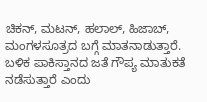ಚಿಕನ್, ಮಟನ್, ಹಲಾಲ್, ಹಿಜಾಬ್, ಮಂಗಳಸೂತ್ರದ ಬಗ್ಗೆ ಮಾತನಾಡುತ್ತಾರೆ. ಬಳಿಕ ಪಾಕಿಸ್ತಾನದ ಜತೆ ಗೌಪ್ಯ ಮಾತುಕತೆ ನಡೆಸುತ್ತಾರೆ ಎಂದು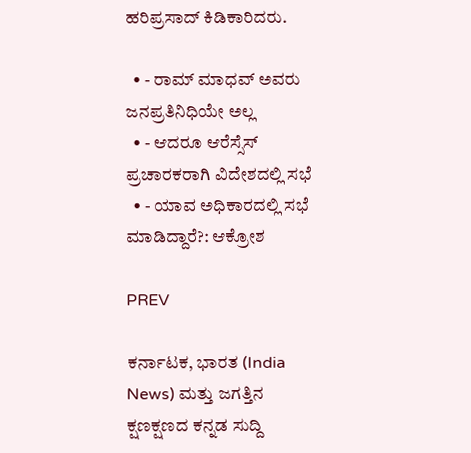ಹರಿಪ್ರಸಾದ್ ಕಿಡಿಕಾರಿದರು.

  • - ರಾಮ್‌ ಮಾಧವ್‌ ಅವರು ಜನಪ್ರತಿನಿಧಿಯೇ ಅಲ್ಲ
  • - ಆದರೂ ಆರೆಸ್ಸೆಸ್‌ ಪ್ರಚಾರಕರಾಗಿ ವಿದೇಶದಲ್ಲಿ ಸಭೆ
  • - ಯಾವ ಅಧಿಕಾರದಲ್ಲಿ ಸಭೆ ಮಾಡಿದ್ದಾರೆ?: ಆಕ್ರೋಶ

PREV

ಕರ್ನಾಟಕ, ಭಾರತ (India News) ಮತ್ತು ಜಗತ್ತಿನ ಕ್ಷಣಕ್ಷಣದ ಕನ್ನಡ ಸುದ್ದಿ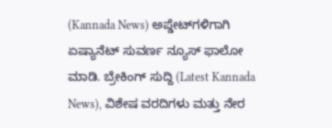(Kannada News) ಅಪ್ಡೇಟ್‌ಗಳಿಗಾಗಿ ಏಷ್ಯಾನೆಟ್ ಸುವರ್ಣ ನ್ಯೂಸ್‌ ಫಾಲೋ ಮಾಡಿ. ಬ್ರೇಕಿಂಗ್ ಸುದ್ದಿ (Latest Kannada News), ವಿಶೇಷ ವರದಿಗಳು ಮತ್ತು ನೇರ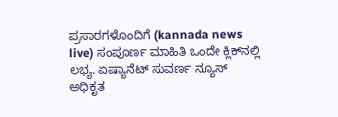ಪ್ರಸಾರಗಳೊಂದಿಗೆ (kannada news live) ಸಂಪೂರ್ಣ ಮಾಹಿತಿ ಒಂದೇ ಕ್ಲಿಕ್‌ನಲ್ಲಿ ಲಭ್ಯ. ಏಷ್ಯಾನೆಟ್ ಸುವರ್ಣ ನ್ಯೂಸ್ ಅಧಿಕೃತ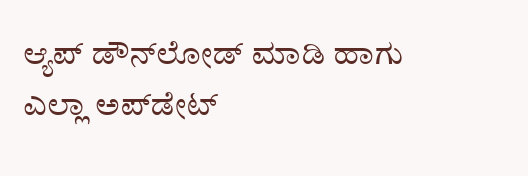ಆ್ಯಪ್ ಡೌನ್‌ಲೋಡ್ ಮಾಡಿ ಹಾಗು ಎಲ್ಲಾ ಅಪ್‌ಡೇಟ್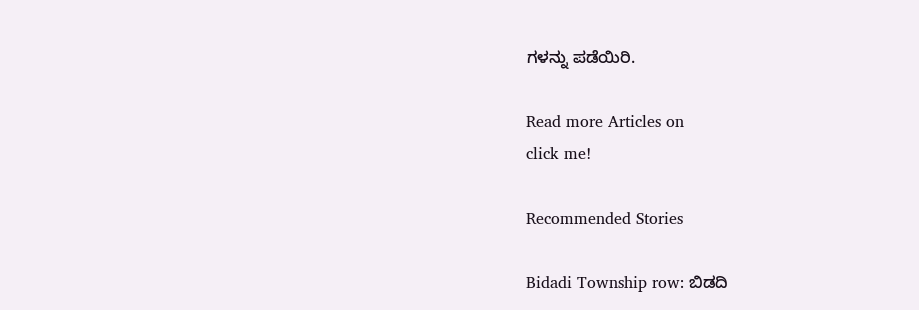ಗಳನ್ನು ಪಡೆಯಿರಿ.

Read more Articles on
click me!

Recommended Stories

Bidadi Township row: ಬಿಡದಿ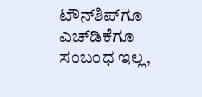ಟೌನ್‌ಶಿಪ್‌ಗೂ ಎಚ್‌ಡಿಕೆಗೂ ಸಂಬಂಧ ಇಲ್ಲ,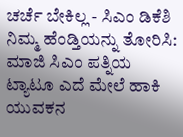ಚರ್ಚೆ ಬೇಕಿಲ್ಲ - ಸಿಎಂ ಡಿಕೆಶಿ
ನಿಮ್ಮ ಹೆಂಡ್ತಿಯನ್ನು ತೋರಿಸಿ: ಮಾಜಿ ಸಿಎಂ ಪತ್ನಿಯ ಟ್ಯಾಟೂ ಎದೆ ಮೇಲೆ ಹಾಕಿ ಯುವಕನ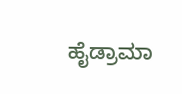ಹೈಡ್ರಾಮಾ